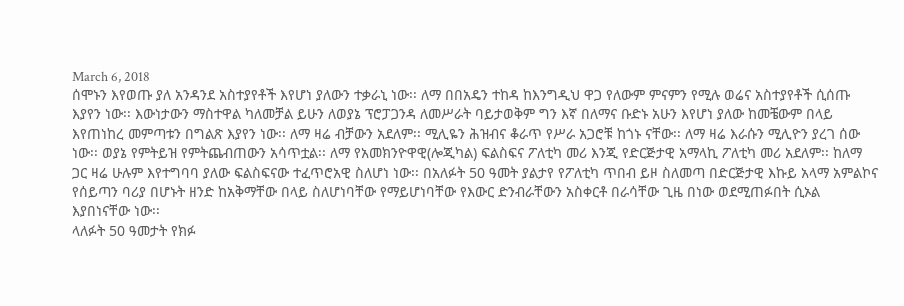March 6, 2018
ሰሞኑን እየወጡ ያለ አንዳንደ አስተያየቶች እየሆነ ያለውን ተቃራኒ ነው፡፡ ለማ በበአዴን ተከዳ ከእንግዲህ ዋጋ የለውም ምናምን የሚሉ ወሬና አስተያየቶች ሲሰጡ እያየን ነው፡፡ እውነታውን ማስተዋል ካለመቻል ይሁን ለወያኔ ፕሮፓጋንዳ ለመሥራት ባይታወቅም ግን እኛ በለማና ቡድኑ አሁን እየሆነ ያለው ከመቼውም በላይ እየጠነከረ መምጣቱን በግልጽ እያየን ነው፡፡ ለማ ዛሬ ብቻውን አደለም፡፡ ሚሊዬን ሕዝብና ቆራጥ የሥራ አጋሮቹ ከጎኑ ናቸው፡፡ ለማ ዛሬ እራሱን ሚሊዮን ያረገ ሰው ነው፡፡ ወያኔ የምትይዝ የምትጨብጠውን አሳጥቷል፡፡ ለማ የአመክንዮዋዊ(ሎጂካል) ፍልስፍና ፖለቲካ መሪ እንጂ የድርጅታዊ አማላኪ ፖለቲካ መሪ አደለም፡፡ ከለማ ጋር ዛሬ ሁሉም እየተግባባ ያለው ፍልስፍናው ተፈጥሮአዊ ስለሆነ ነው፡፡ በአለፉት 50 ዓመት ያልታየ የፖለቲካ ጥበብ ይዞ ስለመጣ በድርጅታዊ እኩይ አላማ አምልኮና የሰይጣን ባሪያ በሆኑት ዘንድ ከአቅማቸው በላይ ስለሆነባቸው የማይሆነባቸው የእውር ድንብራቸውን አስቀርቶ በራሳቸው ጊዜ በነው ወደሚጠፉበት ሲኦል እያበነናቸው ነው፡፡
ላለፉት 50 ዓመታት የክፉ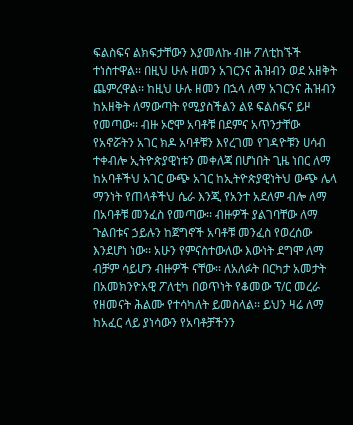ፍልስፍና ልክፍታቸውን እያመለኩ ብዙ ፖለቲከኙች ተነስተዋል፡፡ በዚህ ሁሉ ዘመን አገርንና ሕዝብን ወደ አዘቅት ጨምረዋል፡፡ ከዚህ ሁሉ ዘመን በኋላ ለማ አገርንና ሕዝብን ከአዘቅት ለማውጣት የሚያስችልን ልዩ ፍልስፍና ይዞ የመጣው፡፡ ብዙ ኦሮሞ አባቶቹ በደምና አጥንታቸው የአኖሯትን አገር ክዶ አባቶቹን እየረገመ የገዳዮቹን ሀሳብ ተቀብሎ ኢትዮጵያዊነቱን መቀለጃ በሆነበት ጊዜ ነበር ለማ ከአባቶችህ አገር ውጭ አገር ከኢትዮጵያዊነትህ ውጭ ሌላ ማንነት የጠላቶችህ ሴራ እንጂ የአንተ አደለም ብሎ ለማ በአባቶቹ መንፈስ የመጣው፡፡ ብዙዎች ያልገባቸው ለማ ጉልበቱና ኃይሉን ከጀግኖች አባቶቹ መንፈስ የወረሰው እንደሆነ ነው፡፡ አሁን የምናስተውለው እውነት ደግሞ ለማ ብቻም ሳይሆን ብዙዎች ናቸው፡፡ ለአለፉት በርካታ አመታት በአመክንዮአዊ ፖለቲካ በወጥነት የቆመው ፕ/ር መረራ የዘመናት ሕልሙ የተሳካለት ይመስላል፡፡ ይህን ዛሬ ለማ ከአፈር ላይ ያነሳውን የአባቶቻችንን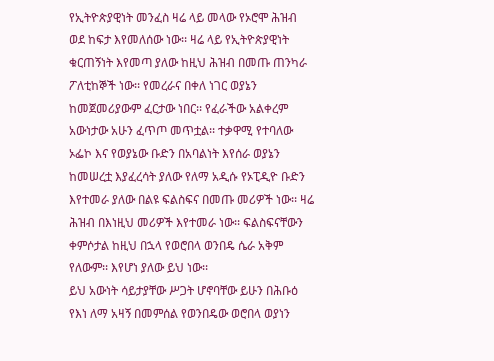የኢትዮጵያዊነት መንፈስ ዛሬ ላይ መላው የኦሮሞ ሕዝብ ወደ ከፍታ እየመለሰው ነው፡፡ ዛሬ ላይ የኢትዮጵያዊነት ቁርጠኝነት እየመጣ ያለው ከዚህ ሕዝብ በመጡ ጠንካራ ፖለቲከኞች ነው፡፡ የመረራና በቀለ ነገር ወያኔን ከመጀመሪያውም ፈርታው ነበር፡፡ የፈራችው አልቀረም አውነታው አሁን ፈጥጦ መጥቷል፡፡ ተቃዋሚ የተባለው ኦፌኮ እና የወያኔው ቡድን በአባልነት እየሰራ ወያኔን ከመሠረቷ እያፈረሳት ያለው የለማ አዲሱ የኦፒዲዮ ቡድን እየተመራ ያለው በልዩ ፍልስፍና በመጡ መሪዎች ነው፡፡ ዛሬ ሕዝብ በእነዚህ መሪዎች እየተመራ ነው፡፡ ፍልስፍናቸውን ቀምሶታል ከዚህ በኋላ የወሮበላ ወንበዴ ሴራ አቅም የለውም፡፡ እየሆነ ያለው ይህ ነው፡፡
ይህ አውነት ሳይታያቸው ሥጋት ሆኖባቸው ይሁን በሕቡዕ የእነ ለማ አዛኝ በመምሰል የወንበዴው ወሮበላ ወያነን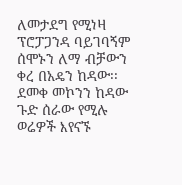ለመታደግ የሚነዛ ፕሮፓጋንዳ ባይገባኝም ሰሞኑን ለማ ብቻውን ቀረ በአዴን ከዳው፡፡ ደመቀ መኮንን ከዳው ጉድ ሰራው የሚሉ ወሬዎች እየናኙ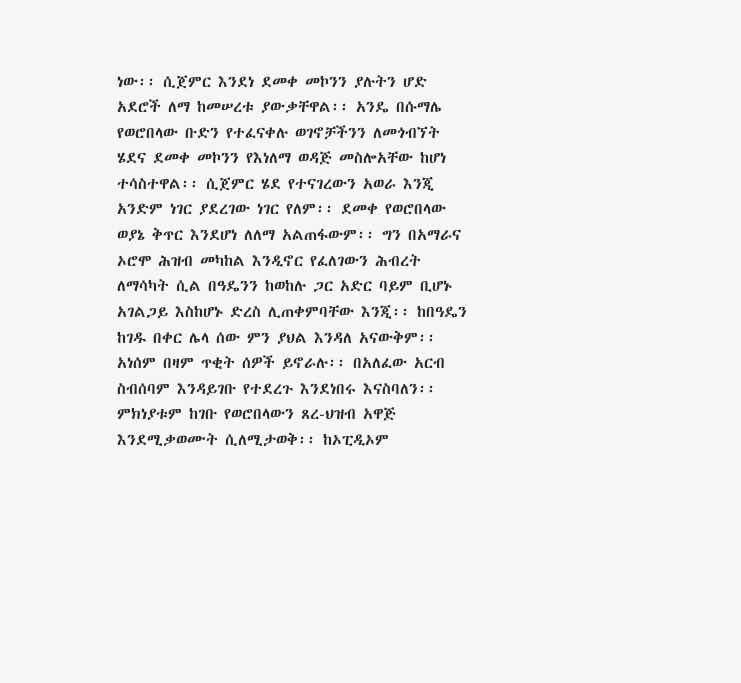ነው፡፡ ሲጀምር እንደነ ደመቀ መኮንን ያሉትን ሆድ አደሮች ለማ ከመሠረቱ ያውቃቸዋል፡፡ አንዴ በሱማሌ የወሮበላው ቡድን የተፈናቀሉ ወገኖቻችንን ለመጎብኘት ሄደና ደመቀ መኮንን የእነለማ ወዳጅ መስሎአቸው ከሆነ ተሳስተዋል፡፡ ሲጀምር ሄደ የተናገረውን አወራ እንጂ አንድም ነገር ያደረገው ነገር የለም፡፡ ደመቀ የወሮበላው ወያኔ ቅጥር እንደሆነ ለለማ አልጠፋውም፡፡ ግን በአማራና ኦሮሞ ሕዝብ መካከል እንዲኖር የፈለገውን ሕብረት ለማሳካት ሲል በዓዴንን ከወከሉ ጋር አድር ባይም ቢሆኑ አገልጋይ እስከሆኑ ድረስ ሊጠቀምባቸው እንጂ፡፡ ከበዓዴን ከገዱ በቀር ሌላ ሰው ምን ያህል እንዳለ አናውቅም፡፡ አነሰም በዛም ጥቂት ሰዎች ይኖራሉ፡፡ በአለፈው አርብ ስብሰባም እንዳይገቡ የተደረጉ እንደነበሩ እናስባለን፡፡ ምክነያቱም ከገቡ የወሮበላውን ጸረ-ህዝብ አዋጅ እንደሚቃወሙት ሲለሚታወቅ፡፡ ከኦፒዲኦም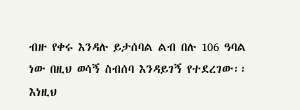ብዙ የቀሩ እንዳሉ ይታሰባል ልብ በሉ 106 ዓባል ነው በዚህ ወሳኝ ስብሰባ እንዳይገኝ የተደረገው፡፡ እነዚህ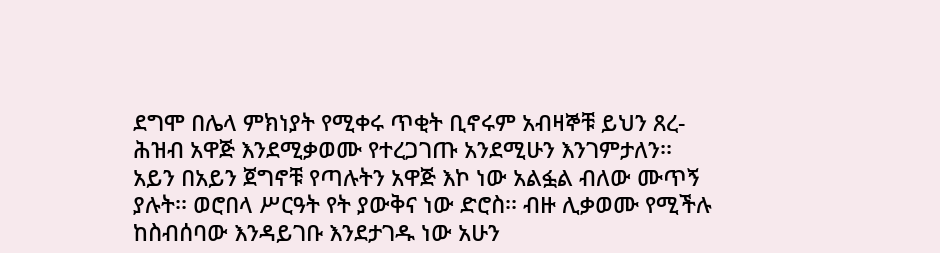ደግሞ በሌላ ምክነያት የሚቀሩ ጥቂት ቢኖሩም አብዛኞቹ ይህን ጸረ-ሕዝብ አዋጅ እንደሚቃወሙ የተረጋገጡ አንደሚሁን እንገምታለን፡፡ አይን በአይን ጀግኖቹ የጣሉትን አዋጅ እኮ ነው አልፏል ብለው ሙጥኝ ያሉት፡፡ ወሮበላ ሥርዓት የት ያውቅና ነው ድሮስ፡፡ ብዙ ሊቃወሙ የሚችሉ ከስብሰባው እንዳይገቡ እንደታገዱ ነው አሁን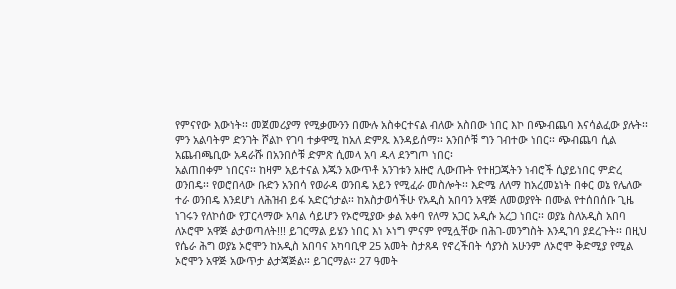የምናየው እውነት፡፡ መጀመሪያማ የሚቃሙንን በሙሉ አስቀርተናል ብለው አስበው ነበር እኮ በጭብጨባ እናሳልፈው ያሉት፡፡ ምን አልባትም ድንገት ሾልኮ የገባ ተቃዋሚ ከአለ ድምጹ እንዳይሰማ፡፡ አንበሶቹ ግን ገብተው ነበር፡፡ ጭብጨባ ሲል አጨብጫቢው አዳራሹ በአንበሶቹ ድምጽ ሲመላ አባ ዱላ ደንግጦ ነበር፡
አልጠበቀም ነበርና፡፡ ከዛም አይተናል እጁን አውጥቶ አንገቱን አዙሮ ሊውጡት የተዘጋጁትን ነብሮች ሲያይነበር ምድረ ወንበዴ፡፡ የወሮበላው ቡድን አንበሳ የወራዳ ወንበዴ አይን የሚፈራ መስሎት፡፡ እድሜ ለለማ ከአረመኔነት በቀር ወኔ የሌለው ተራ ወንበዴ እንደሆነ ለሕዝብ ይፋ አድርጎታል፡፡ ከአስታወሳችሁ የአዲስ አበባን አዋጅ ለመወያየት በሙል የተሰበሰቡ ጊዜ ነገሩን የለኮሰው የፓርላማው አባል ሳይሆን የኦሮሚያው ቃል አቀባ የለማ አጋር አዲሱ አረጋ ነበር፡፡ ወያኔ ስለአዲስ አበባ ለኦሮሞ አዋጅ ልታወጣለት!!! ይገርማል ይሄን ነበር እነ ኦነግ ምናም የሚሏቸው በሕገ-መንግስት እንዲገባ ያደረጉት፡፡ በዚህ የሴራ ሕግ ወያኔ ኦሮሞን ከአዲስ አበባና አካባቢዋ 25 አመት ስታጸዳ የኖረችበት ሳያንስ አሁንም ለኦሮሞ ቅድሚያ የሚል ኦሮሞን አዋጅ አውጥታ ልታጃጅል፡፡ ይገርማል፡፡ 27 ዓመት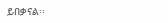ይበቃናል፡፡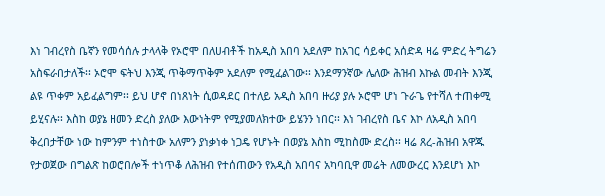እነ ገብረየስ ቤኛን የመሳሰሉ ታላላቅ የኦሮሞ በለሀብቶች ከአዲስ አበባ አደለም ከአገር ሳይቀር አሰድዳ ዛሬ ምድረ ትግሬን አስፍራበታለች፡፡ ኦሮሞ ፍትህ እንጂ ጥቅማጥቅም አደለም የሚፈልገው፡፡ እንደማንኛው ሌለው ሕዝብ እኩል መብት እንጂ ልዩ ጥቀም አይፈልግም፡፡ ይህ ሆኖ በነጸነት ሲወዳደር በተለይ አዲስ አበባ ዙሪያ ያሉ ኦሮሞ ሆነ ጉራጌ የተሻለ ተጠቀሚ ይሂናሉ፡፡ እስከ ወያኔ ዘመን ድረስ ያለው እውነትም የሚያመለክተው ይሄንን ነበር፡፡ እነ ገብረየስ ቤና እኮ ለአዲስ አበባ ቅረበታቸው ነው ከምንም ተነስተው አለምን ያነቃነቀ ነጋዴ የሆኑት በወያኔ እስከ ሚከስሙ ድረስ፡፡ ዛሬ ጸረ-ሕዝብ አዋጁ የታወጀው በግልጽ ከወሮበሎች ተነጥቆ ለሕዝብ የተሰጠውን የአዲስ አበባና አካባቢዋ መሬት ለመውረር እንደሆነ እኮ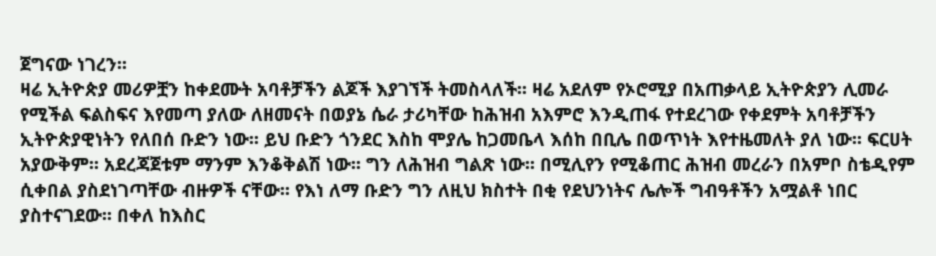ጀግናው ነገረን፡፡
ዛሬ ኢትዮጵያ መሪዎቿን ከቀደሙት አባቶቻችን ልጆች እያገኘች ትመስላለች፡፡ ዛሬ አደለም የኦሮሚያ በአጠቃላይ ኢትዮጵያን ሊመራ የሚችል ፍልስፍና እየመጣ ያለው ለዘመናት በወያኔ ሴራ ታሪካቸው ከሕዝብ አእምሮ እንዲጠፋ የተደረገው የቀደምት አባቶቻችን ኢትዮጵያዊነትን የለበሰ ቡድን ነው፡፡ ይህ ቡድን ጎንደር እስከ ሞያሌ ከጋመቤላ እሰከ በቢሌ በወጥነት እየተዜመለት ያለ ነው፡፡ ፍርሀት አያውቅም፡፡ አደረጃጀቱም ማንም እንቆቅልሽ ነው፡፡ ግን ለሕዝብ ግልጽ ነው፡፡ በሚሊየን የሚቆጠር ሕዝብ መረራን በአምቦ ስቴዲየም ሲቀበል ያስደነገጣቸው ብዙዎች ናቸው፡፡ የእነ ለማ ቡድን ግን ለዚህ ክስተት በቂ የደህንነትና ሌሎች ግብዓቶችን አሟልቶ ነበር ያስተናገደው፡፡ በቀለ ከእስር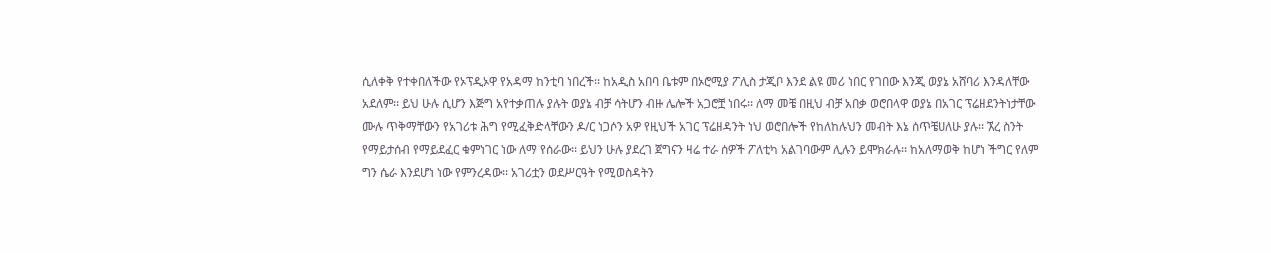ሲለቀቅ የተቀበለችው የኦፕዲኦዋ የአዳማ ከንቲባ ነበረች፡፡ ከአዲስ አበባ ቤቱም በኦሮሚያ ፖሊስ ታጂቦ እንደ ልዩ መሪ ነበር የገበው እንጂ ወያኔ አሸባሪ እንዳለቸው አደለም፡፡ ይህ ሁሉ ሲሆን እጅግ አየተቃጠሉ ያሉት ወያኔ ብቻ ሳትሆን ብዙ ሌሎች አጋሮቿ ነበሩ፡፡ ለማ መቼ በዚህ ብቻ አበቃ ወሮበላዋ ወያኔ በአገር ፕሬዘደንትነታቸው ሙሉ ጥቅማቸውን የአገሪቱ ሕግ የሚፈቅድላቸውን ዶ/ር ነጋሶን አዎ የዚህች አገር ፕሬዘዳንት ነህ ወሮበሎች የከለከሉህን መብት እኔ ሰጥቼሀለሁ ያሉ፡፡ ኧረ ስንት የማይታሰብ የማይደፈር ቁምነገር ነው ለማ የሰራው፡፡ ይህን ሁሉ ያደረገ ጀግናን ዛሬ ተራ ሰዎች ፖለቲካ አልገባውም ሊሉን ይሞክራሉ፡፡ ከአለማወቅ ከሆነ ችግር የለም ግን ሴራ እንደሆነ ነው የምንረዳው፡፡ አገሪቷን ወደሥርዓት የሚወስዳትን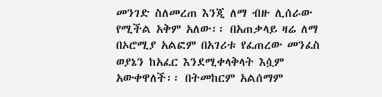መንገድ ስለመረጠ እንጂ ለማ ብዙ ሊሰራው የሚችል አቅም አለው፡፡ በአጠቃላይ ዛሬ ለማ በኦሮሚያ አልፎም በአገሪቱ የፈጠረው መንፈስ ወያኔን ከአፈር እንደሚቀላቅላት እሷም አውቀዋለች፡፡ በትመከርም አልሰማም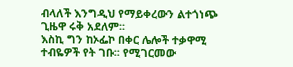ብላለች እንግዲህ የማይቀረውን ልተጎነጭ ጊዜዋ ሩቅ አደለም፡፡
እስኪ ግን ከኦፌኮ በቀር ሌሎች ተቃዋሚ ተብዬዎች የት ገቡ፡፡ የሚገርመው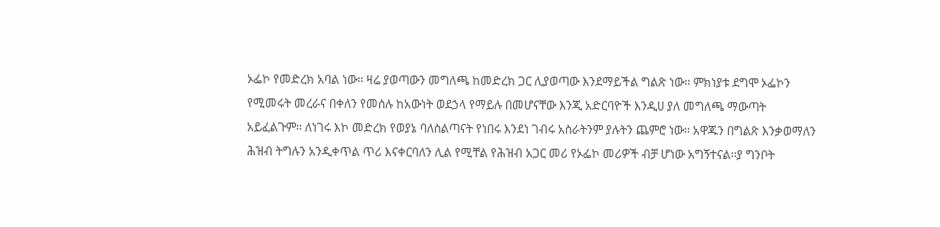ኦፌኮ የመድረክ አባል ነው፡፡ ዛሬ ያወጣውን መግለጫ ከመድረክ ጋር ሊያወጣው እንደማይችል ግልጽ ነው፡፡ ምክነያቱ ደግሞ ኦፌኮን የሚመሩት መረራና በቀለን የመሰሉ ከአውነት ወደኃላ የማይሉ በመሆናቸው እንጂ አድርባዮች እንዲሀ ያለ መግለጫ ማውጣት አይፈልጉም፡፡ ለነገሩ እኮ መድረክ የወያኔ ባለስልጣናት የነበሩ እንደነ ገብሩ አስራትንም ያሉትን ጨምሮ ነው፡፡ አዋጁን በግልጽ እንቃወማለን ሕዝብ ትግሉን አንዲቀጥል ጥሪ እናቀርባለን ሊል የሚቸል የሕዝብ አጋር መሪ የኦፌኮ መሪዎች ብቻ ሆነው አግኝተናል፡፡ያ ግንቦት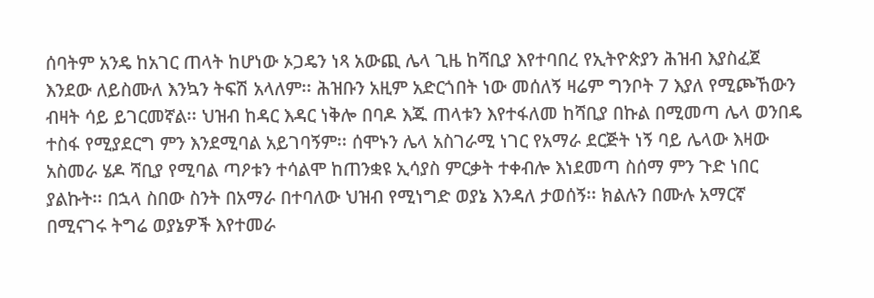ሰባትም አንዴ ከአገር ጠላት ከሆነው ኦጋዴን ነጻ አውጪ ሌላ ጊዜ ከሻቢያ እየተባበረ የኢትዮጵያን ሕዝብ እያስፈጀ እንደው ለይስሙለ እንኳን ትፍሽ አላለም፡፡ ሕዝቡን አዚም አድርጎበት ነው መሰለኝ ዛሬም ግንቦት 7 እያለ የሚጮኸውን ብዛት ሳይ ይገርመኛል፡፡ ህዝብ ከዳር እዳር ነቅሎ በባዶ እጁ ጠላቱን እየተፋለመ ከሻቢያ በኩል በሚመጣ ሌላ ወንበዴ ተስፋ የሚያደርግ ምን እንደሚባል አይገባኝም፡፡ ሰሞኑን ሌላ አስገራሚ ነገር የአማራ ደርጅት ነኝ ባይ ሌላው እዛው አስመራ ሄዶ ሻቢያ የሚባል ጣዖቱን ተሳልሞ ከጠንቋዩ ኢሳያስ ምርቃት ተቀብሎ እነደመጣ ስሰማ ምን ጉድ ነበር ያልኩት፡፡ በኋላ ስበው ስንት በአማራ በተባለው ህዝብ የሚነግድ ወያኔ እንዳለ ታወሰኝ፡፡ ክልሉን በሙሉ አማርኛ በሚናገሩ ትግሬ ወያኔዎች እየተመራ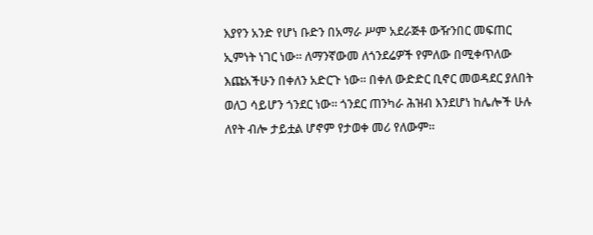እያየን አንድ የሆነ ቡድን በአማራ ሥም አደራጅቶ ውዥንበር መፍጠር ኢምነት ነገር ነው፡፡ ለማንኛውመ ለጎንደሬዎች የምለው በሚቀጥለው እጩአችሁን በቀለን አድርጉ ነው፡፡ በቀለ ውድድር ቢኖር መወዳደር ያለበት ወለጋ ሳይሆን ጎንደር ነው፡፡ ጎንደር ጠንካራ ሕዝብ እንደሆነ ከሌሎች ሁሉ ለየት ብሎ ታይቷል ሆኖም የታወቀ መሪ የለውም፡፡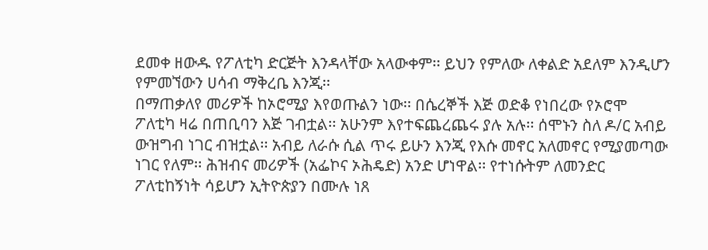ደመቀ ዘውዱ የፖለቲካ ድርጅት እንዳላቸው አላውቀም፡፡ ይህን የምለው ለቀልድ አደለም እንዲሆን የምመኘውን ሀሳብ ማቅረቤ እንጂ፡፡
በማጠቃለየ መሪዎች ከኦሮሚያ እየወጡልን ነው፡፡ በሴረኞች እጅ ወድቆ የነበረው የኦሮሞ ፖለቲካ ዛሬ በጠቢባን እጅ ገብቷል፡፡ አሁንም እየተፍጨረጨሩ ያሉ አሉ፡፡ ሰሞኑን ስለ ዶ/ር አብይ ውዝግብ ነገር ብዝቷል፡፡ አብይ ለራሱ ሲል ጥሩ ይሁን እንጂ የእሱ መኖር አለመኖር የሚያመጣው ነገር የለም፡፡ ሕዝብና መሪዎች (አፌኮና ኦሕዴድ) አንድ ሆነዋል፡፡ የተነሱትም ለመንድር ፖለቲከኝነት ሳይሆን ኢትዮጵያን በሙሉ ነጸ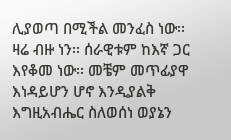ሊያወጣ በሚችል መንፈስ ነው፡፡ ዛሬ ብዙ ነን፡፡ ሰራዊቱም ከእኛ ጋር እየቆመ ነው፡፡ መቼም መጥፊያዋ እነዳይሆን ሆኖ እንዲያልቅ እግዚአብሔር ስለወሰነ ወያኔን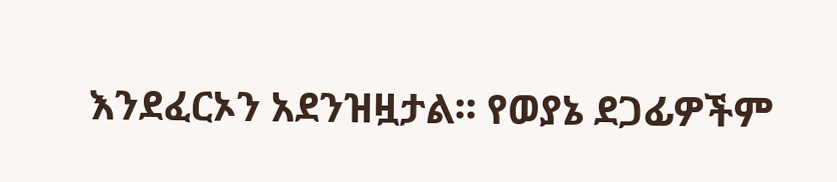እንደፈርኦን አደንዝዟታል፡፡ የወያኔ ደጋፊዎችም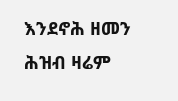እንደኖሕ ዘመን ሕዝብ ዛሬም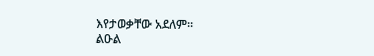እየታወቃቸው አደለም፡፡
ልዑል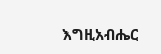እግዚአብሔር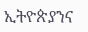ኢትዮጵያንና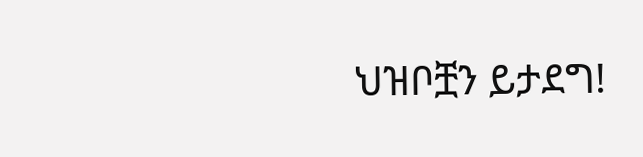ህዝቦቿን ይታደግ!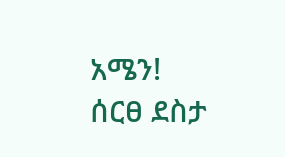አሜን!
ሰርፀ ደስታ